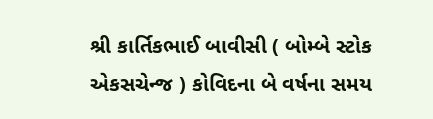શ્રી કાર્તિકભાઈ બાવીસી ( બોમ્બે સ્ટોક એકસચેન્જ ) કોવિદના બે વર્ષના સમય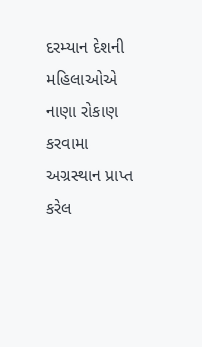દરમ્યાન દેશની મહિલાઓએ નાણા રોકાણ કરવામા અગ્રસ્થાન પ્રાપ્ત કરેલ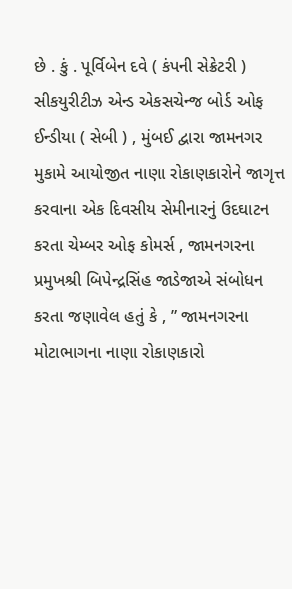છે . કું . પૂર્વિબેન દવે ( કંપની સેક્રેટરી ) સીકયુરીટીઝ એન્ડ એકસચેન્જ બોર્ડ ઓફ ઈન્ડીયા ( સેબી ) , મુંબઈ દ્વારા જામનગર મુકામે આયોજીત નાણા રોકાણકારોને જાગૃત્ત કરવાના એક દિવસીય સેમીનારનું ઉદઘાટન કરતા ચેમ્બર ઓફ કોમર્સ , જામનગરના પ્રમુખશ્રી બિપેન્દ્રસિંહ જાડેજાએ સંબોધન કરતા જણાવેલ હતું કે , ” જામનગરના મોટાભાગના નાણા રોકાણકારો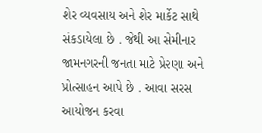શેર વ્યવસાય અને શેર માર્કેટ સાથે સંકડાયેલા છે . જેથી આ સેમીનાર જામનગરની જનતા માટે પ્રે૨ણા અને પ્રોત્સાહન આપે છે . આવા સરસ આયોજન કરવા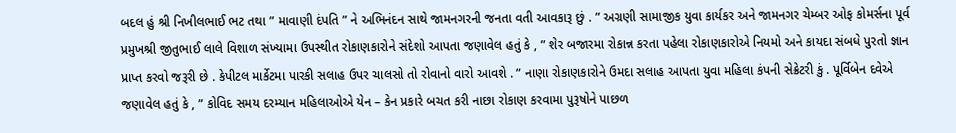બદલ હું શ્રી નિખીલભાઈ ભટ તથા ” માવાણી દંપતિ ” ને અભિનંદન સાથે જામનગરની જનતા વતી આવકારૂ છું . ” અગ્રણી સામાજીક યુવા કાર્યકર અને જામનગર ચેમ્બર ઓફ કોમર્સના પૂર્વ પ્રમુખશ્રી જીતુભાઈ લાલે વિશાળ સંખ્યામા ઉપસ્થીત રોકાણકારોને સંદેશો આપતા જણાવેલ હતું કે , ” શેર બજારમા રોકાન્ન કરતા પહેલા રોકાણકારોએ નિયમો અને કાયદા સંબધે પુરતો જ્ઞાન પ્રાપ્ત કરવો જરૂરી છે . કેપીટલ માર્કેટમા પારકી સલાહ ઉપર ચાલસો તો રોવાનો વારો આવશે . ” નાણા રોકાણકારોને ઉમદા સલાહ આપતા યુવા મહિલા કંપની સેક્રેટરી કું . પૂર્વિબેન દવેએ જણાવેલ હતું કે , ” કોવિદ સમય દરમ્યાન મહિલાઓએ યેન – કેન પ્રકારે બચત કરી નાછા રોકાણ કરવામા પુરૂષોને પાછળ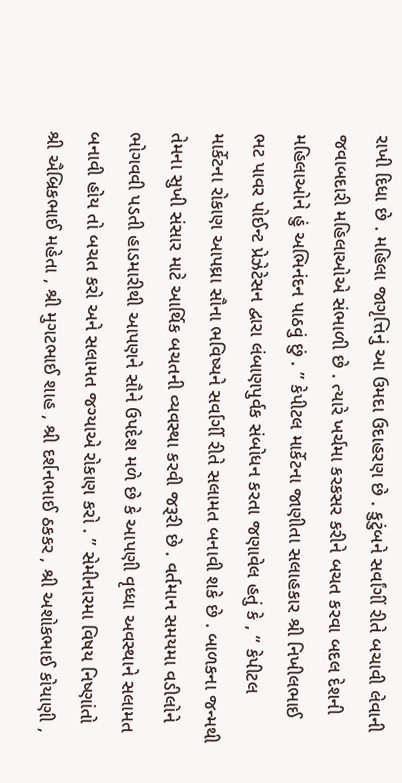રાખી દિધા છે . મહિલા જાગૃત્તિનું આ ઉમદા ઉદાહરણ છે . કુટુંબને સર્વાંગીં રીતે બચાવી લેવાની જવાબદારી મહિલાઓએ સંભાળી છે . ત્યારે ખર્ચમા કરકસર કરીને બચત કરવા બદલ દેશની મહિલાઓને હું અભિનંદન પાઠવું છું . ” કેપીટલ માર્કેટના જાણીતા સલાહકાર શ્રી નિખીલભાઈ ભટ પાવર પોઈન્ટ પ્રેઝેટેસન દ્વારા લંબાણપુર્વક સંબોધન કરતા જણાવેલ હતું કે , ” કેપીટલ માર્કેટના રોકાણ આપઘ્રા સૌના ભવિષ્યને સર્વાર્ગી રીતે સલામત બનાવી શકે છે . બાળકના જન્મથી તેમના સુખી સંસાર માટે આર્થિક બચતની વ્યવસ્થા કરવી જરૂરી છે . વર્તમાન સમયમા વડીલોને ભોગવવી પડતી હાડમારીથી આપણને સૌને ઉપદેશ મળે છે કે આપણી વૃધ્ધા અવસ્થાને સલામત બનાવી હોય તો બચત કરો અને સલામત જગ્યાએ રોકાણ કરો . ” સેમીનારમા વિષય નિષ્ણાંતો શ્રી ઐબ્રિકભાઈ મહેતા , શ્રી મુગટભાઈ શાહ , શ્રી દર્શનભાઈ ઠકકર , શ્રી અશોકભાઈ કોયાણી ,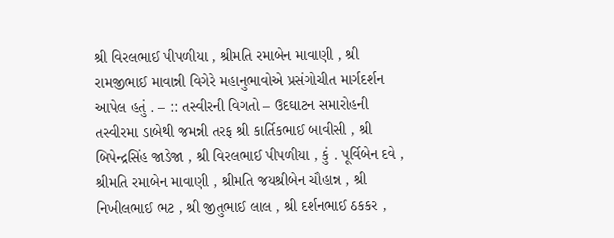શ્રી વિરલભાઈ પીપળીયા , શ્રીમતિ રમાબેન માવાણી , શ્રી રામજીભાઈ માવાન્ની વિગેરે મહાનુભાવોએ પ્રસંગોચીત માર્ગદર્શન આપેલ હતું . – :: તસ્વીરની વિગતો – ઉદઘાટન સમારોહની તસ્વીરમા ડાબેથી જમન્ની તરફ શ્રી કાર્તિકભાઈ બાવીસી , શ્રી બિપેન્દ્રસિંહ જાડેજા , શ્રી વિરલભાઈ પીપળીયા , કું . પૂર્વિબેન દવે , શ્રીમતિ રમાબેન માવાણી , શ્રીમતિ જયશ્રીબેન ચૌહાન્ન , શ્રી નિખીલભાઈ ભટ , શ્રી જીતુભાઈ લાલ , શ્રી દર્શનભાઈ ઠકકર ,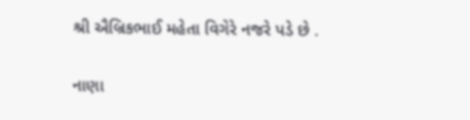શ્રી ઐબ્રિકભાઈ મહેતા વિગેરે નજરે પડે છે .

નાણા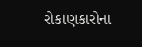રોકાણકારોના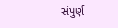સંપુર્ણ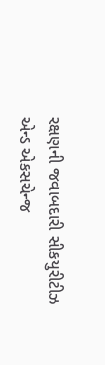રક્ષણની જવાબદારી સીકયુરીટીઝ એન્ડ એકસચેન્જ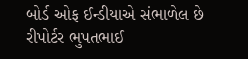બોર્ડ ઓફ ઈન્ડીયાએ સંભાળેલ છે
રીપોર્ટર ભુપતભાઈ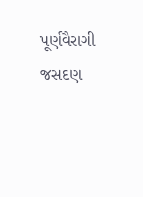પૂર્ણવૈરાગી જસદણ